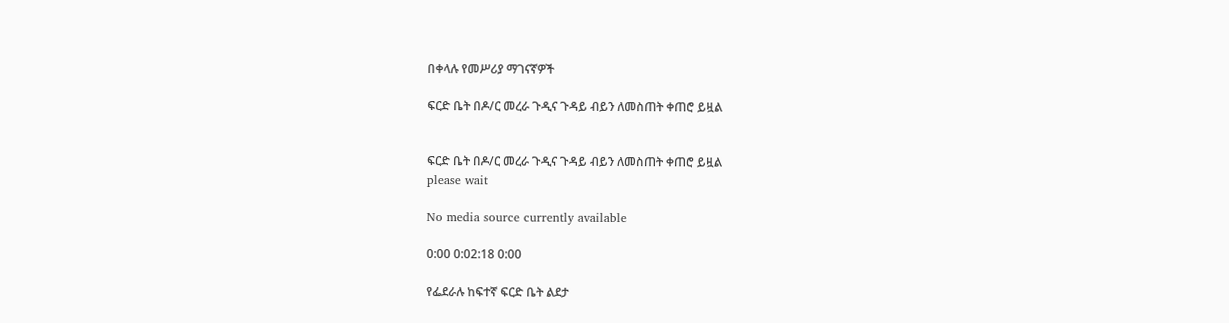በቀላሉ የመሥሪያ ማገናኛዎች

ፍርድ ቤት በዶ/ር መረራ ጉዲና ጉዳይ ብይን ለመስጠት ቀጠሮ ይዟል


ፍርድ ቤት በዶ/ር መረራ ጉዲና ጉዳይ ብይን ለመስጠት ቀጠሮ ይዟል
please wait

No media source currently available

0:00 0:02:18 0:00

የፌደራሉ ከፍተኛ ፍርድ ቤት ልደታ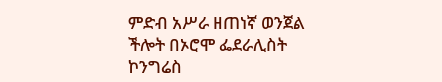ምድብ አሥራ ዘጠነኛ ወንጀል ችሎት በኦሮሞ ፌደራሊስት ኮንግሬስ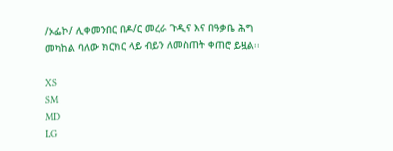/ኦፌኮ/ ሊቀመንበር በዶ/ር መረራ ጉዲና እና በዓቃቤ ሕግ መካከል ባለው ክርክር ላይ ብይን ለመስጠት ቀጠሮ ይዟል፡፡

XS
SM
MD
LG